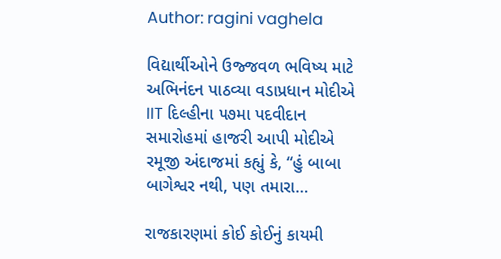Author: ragini vaghela

વિદ્યાર્થીઓને ઉજ્જવળ ભવિષ્ય માટે અભિનંદન પાઠવ્યા વડાપ્રધાન મોદીએ IIT દિલ્હીના ૫૭મા પદવીદાન સમારોહમાં હાજરી આપી મોદીએ રમૂજી અંદાજમાં કહ્યું કે, “હું બાબા બાગેશ્વર નથી, પણ તમારા…

રાજકારણમાં કોઈ કોઈનું કાયમી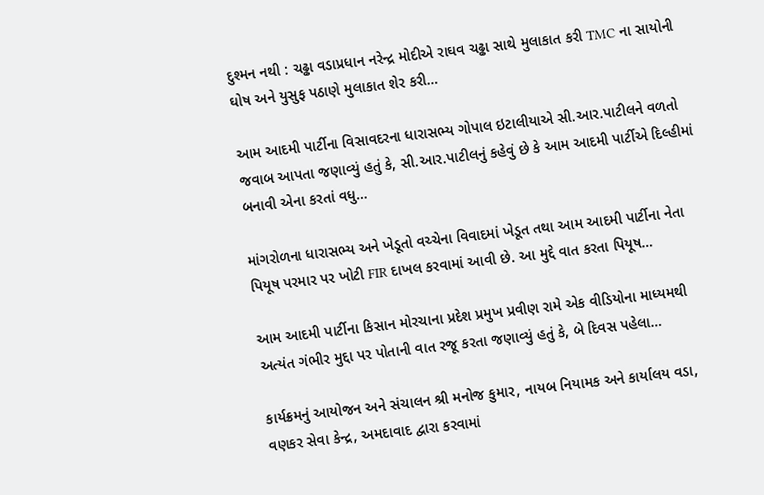દુશ્મન નથી : ચઢ્ઢા વડાપ્રધાન નરેન્દ્ર મોદીએ રાઘવ ચઢ્ઢા સાથે મુલાકાત કરી TMC ના સાયોની ઘોષ અને યુસુફ પઠાણે મુલાકાત શેર કરી…

આમ આદમી પાર્ટીના વિસાવદરના ધારાસભ્ય ગોપાલ ઇટાલીયાએ સી.આર.પાટીલને વળતો જવાબ આપતા જણાવ્યું હતું કે, સી.આર.પાટીલનું કહેવું છે કે આમ આદમી પાર્ટીએ દિલ્હીમાં બનાવી એના કરતાં વધુ…

માંગરોળના ધારાસભ્ય અને ખેડૂતો વચ્ચેના વિવાદમાં ખેડૂત તથા આમ આદમી પાર્ટીના નેતા પિયૂષ પરમાર પર ખોટી FIR દાખલ કરવામાં આવી છે. આ મુદ્દે વાત કરતા પિયૂષ…

આમ આદમી પાર્ટીના કિસાન મોરચાના પ્રદેશ પ્રમુખ પ્રવીણ રામે એક વીડિયોના માધ્યમથી અત્યંત ગંભીર મુદ્દા પર પોતાની વાત રજૂ કરતા જણાવ્યું હતું કે, બે દિવસ પહેલા…

કાર્યક્રમનું આયોજન અને સંચાલન શ્રી મનોજ કુમાર, નાયબ નિયામક અને કાર્યાલય વડા, વણકર સેવા કેન્દ્ર, અમદાવાદ દ્વારા કરવામાં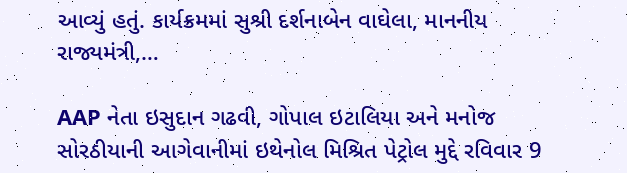આવ્યું હતું. કાર્યક્રમમાં સુશ્રી દર્શનાબેન વાઘેલા, માનનીય રાજ્યમંત્રી,…

AAP નેતા ઇસુદાન ગઢવી, ગોપાલ ઇટાલિયા અને મનોજ સોરઠીયાની આગેવાનીમાં ઇથેનોલ મિશ્રિત પેટ્રોલ મુદ્દે રવિવાર 9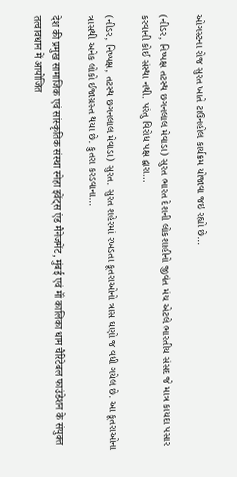ઓગસ્ટના રોજ સુરત ખાતે ટાઉનહોલ કાર્યક્રમ યોજાવા જઇ રહ્યો છે…

(નીડર, નિષ્પક્ષ તટસ્થ છગનલાલ મેવાડા) સુરત ભારત દેશની લોકશાહીનો જીવંત મંચ એટલે ભારતીય સંસદ જે માત્ર કાયદા પસાર કરવાની કોઈ સંસ્થા નથી. પરંતુ વિરોધ પક્ષ દ્વારા…

(નીડર, નિષ્પક્ષ, તટસ્થ છગનલાલ મેવાડા) સુરત. સુરત શહેરમાં રખડતા કૂતરાઓનો ત્રાસ ઘણો જ વધી ગયેલ છે. આ કૂતરાઓના ત્રાસથી અનેક લોકો ઈજાગ્રસ્ત થયા છે. કુતરા કરડવાના…

देश की प्रमुख सामाजिक एवं सांस्कृतिक संस्था स्नेहा इवेंट्स एंड मैनेजमेंट, मुंबई एवं मॉं कालिका धाम चैरिटेबल फाउंडेशन के संयुक्त तत्वावधान में आयोजित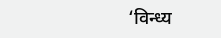‘विन्ध्य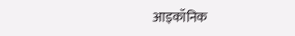आइकॉनिक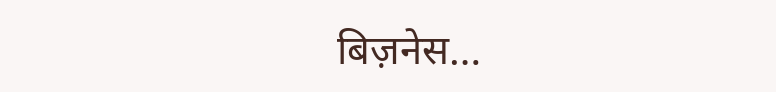बिज़नेस…